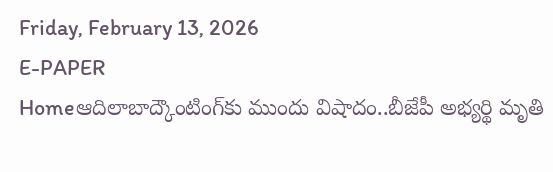Friday, February 13, 2026
E-PAPER
Homeఆదిలాబాద్కౌంటింగ్‌కు ముందు విషాదం..బీజేపీ అభ్యర్థి మృతి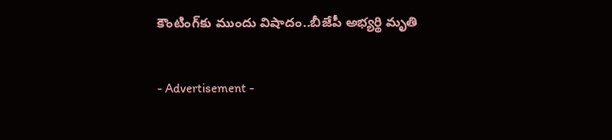కౌంటింగ్‌కు ముందు విషాదం..బీజేపీ అభ్యర్థి మృతి

- Advertisement -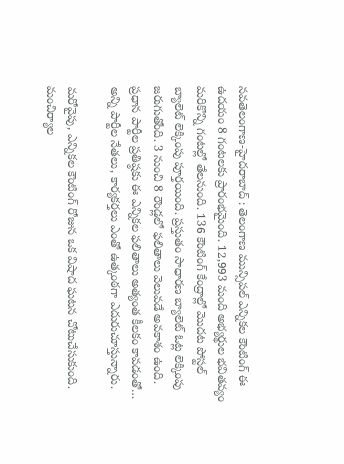న‌వ‌తెలంగాణ‌-హైద‌రాబాద్ : తెలంగాణ మున్సిపల్ ఎన్నికల కౌంటింగ్ ఈ ఉదయం 8 గంటలకు ప్రారంభమైంది. 12,993 మంది అభ్యర్థుల భవితవ్యం మరికొన్ని గంటల్లో తేలనుంది. 136 కౌంటింగ్ కేంద్రాల్లో మొదట పోస్టల్ బ్యాలెట్ లెక్కింపు పూర్తయింది. ప్రస్తుతం సాధారణ బ్యాలెట్ ఓట్ల లెక్కింపు జరుగుతోంది. 3 నుంచి 8 రౌండ్లలో ఫలితాలు వెలువడే అవకాశం ఉంది. ప్రధాన పార్టీల ప్రతిష్ఠకు ఈ ఎన్నికల ఫలితాలు అత్యంత కీలకం కావడంతో… అన్ని పార్టీల నేతలు, కార్యకర్తలు ఎంతో ఉత్కంఠగా ఎదురుచూస్తున్నారు.

మరోవైపు, ఎన్నికల కౌంటింగ్ రోజున ఒక విషాద ఘటన చోటుచేసుకుంది. మంచిర్యాల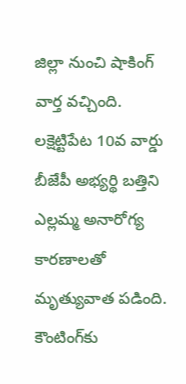జిల్లా నుంచి షాకింగ్ వార్త వచ్చింది. లక్షెట్టిపేట 10వ వార్డు బీజేపీ అభ్యర్థి బత్తిని ఎల్లమ్మ అనారోగ్య కారణాలతో మృత్యువాత పడింది. కౌంటింగ్‌కు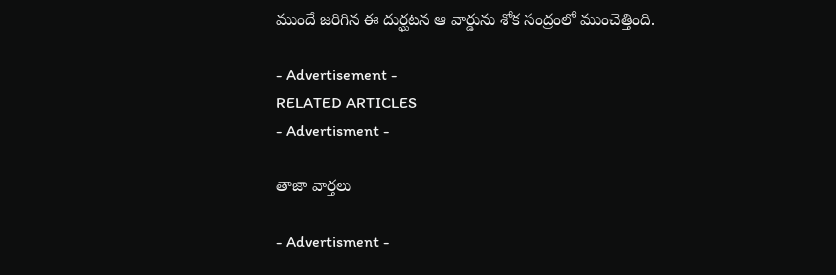ముందే జరిగిన ఈ దుర్ఘటన ఆ వార్డును శోక సంద్రంలో ముంచెత్తింది.

- Advertisement -
RELATED ARTICLES
- Advertisment -

తాజా వార్తలు

- Advertisment -